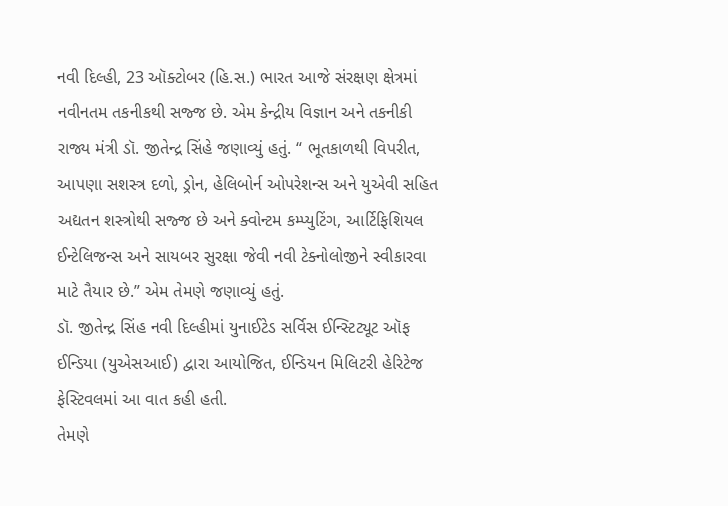નવી દિલ્હી, 23 ઑક્ટોબર (હિ.સ.) ભારત આજે સંરક્ષણ ક્ષેત્રમાં નવીનતમ તકનીકથી સજ્જ છે. એમ કેન્દ્રીય વિજ્ઞાન અને તકનીકી રાજ્ય મંત્રી ડૉ. જીતેન્દ્ર સિંહે જણાવ્યું હતું. “ ભૂતકાળથી વિપરીત, આપણા સશસ્ત્ર દળો, ડ્રોન, હેલિબોર્ન ઓપરેશન્સ અને યુએવી સહિત અદ્યતન શસ્ત્રોથી સજ્જ છે અને ક્વોન્ટમ કમ્પ્યુટિંગ, આર્ટિફિશિયલ ઈન્ટેલિજન્સ અને સાયબર સુરક્ષા જેવી નવી ટેક્નોલોજીને સ્વીકારવા માટે તૈયાર છે.” એમ તેમણે જણાવ્યું હતું.
ડૉ. જીતેન્દ્ર સિંહ નવી દિલ્હીમાં યુનાઈટેડ સર્વિસ ઈન્સ્ટિટ્યૂટ ઑફ ઈન્ડિયા (યુએસઆઈ) દ્વારા આયોજિત, ઈન્ડિયન મિલિટરી હેરિટેજ ફેસ્ટિવલમાં આ વાત કહી હતી.
તેમણે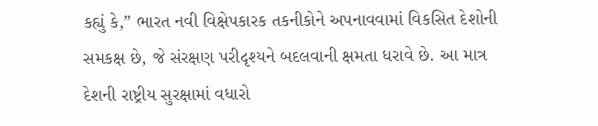કહ્યું કે,” ભારત નવી વિક્ષેપકારક તકનીકોને અપનાવવામાં વિકસિત દેશોની સમકક્ષ છે, જે સંરક્ષણ પરીદૃશ્યને બદલવાની ક્ષમતા ધરાવે છે. આ માત્ર દેશની રાષ્ટ્રીય સુરક્ષામાં વધારો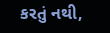કરતું નથી,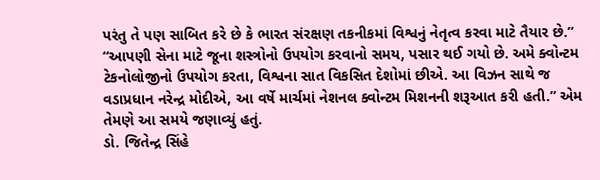પરંતુ તે પણ સાબિત કરે છે કે ભારત સંરક્ષણ તકનીકમાં વિશ્વનું નેતૃત્વ કરવા માટે તૈયાર છે.”
“આપણી સેના માટે જૂના શસ્ત્રોનો ઉપયોગ કરવાનો સમય, પસાર થઈ ગયો છે. અમે ક્વોન્ટમ ટેકનોલોજીનો ઉપયોગ કરતા, વિશ્વના સાત વિકસિત દેશોમાં છીએ. આ વિઝન સાથે જ વડાપ્રધાન નરેન્દ્ર મોદીએ, આ વર્ષે માર્ચમાં નેશનલ ક્વોન્ટમ મિશનની શરૂઆત કરી હતી.” એમ તેમણે આ સમયે જણાવ્યું હતું.
ડો. જિતેન્દ્ર સિંહે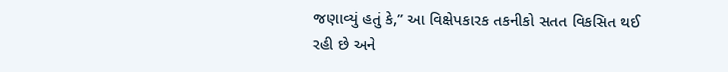જણાવ્યું હતું કે,” આ વિક્ષેપકારક તકનીકો સતત વિકસિત થઈ રહી છે અને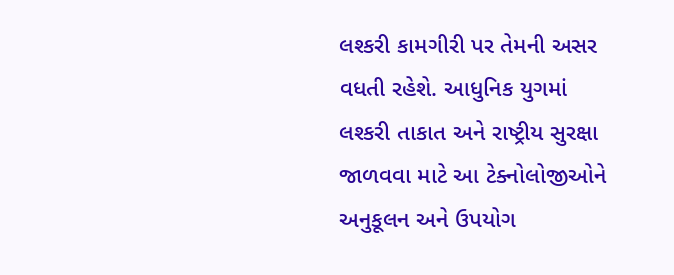લશ્કરી કામગીરી પર તેમની અસર વધતી રહેશે. આધુનિક યુગમાં લશ્કરી તાકાત અને રાષ્ટ્રીય સુરક્ષા જાળવવા માટે આ ટેક્નોલોજીઓને અનુકૂલન અને ઉપયોગ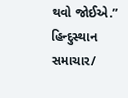થવો જોઈએ.”
હિન્દુસ્થાન સમાચાર/